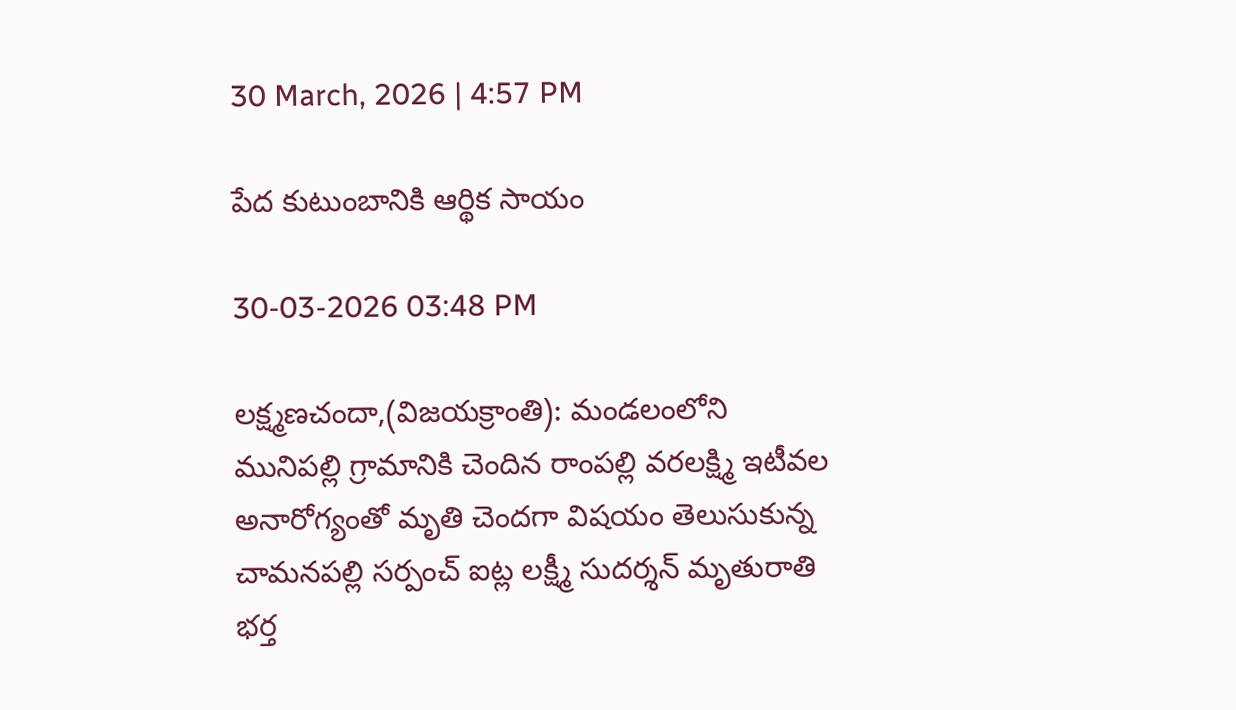30 March, 2026 | 4:57 PM

పేద కుటుంబానికి ఆర్థిక సాయం

30-03-2026 03:48 PM

లక్ష్మణచందా,(విజయక్రాంతి): మండలంలోని మునిపల్లి గ్రామానికి చెందిన రాంపల్లి వరలక్ష్మి ఇటీవల అనారోగ్యంతో మృతి చెందగా విషయం తెలుసుకున్న చామనపల్లి సర్పంచ్ ఐట్ల లక్ష్మీ సుదర్శన్ మృతురాతి భర్త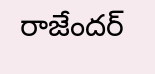రాజేందర్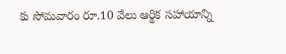కు సోమవారం రూ.10 వేలు ఆర్థిక సహాయాన్ని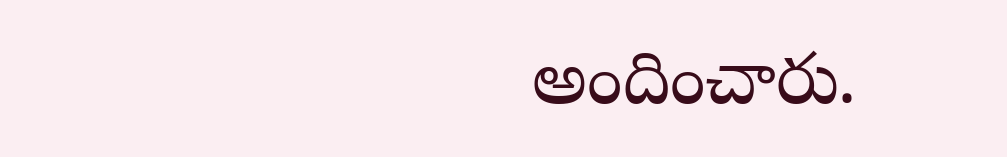అందించారు.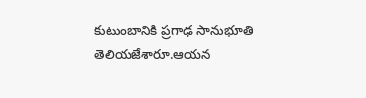కుటుంబానికి ప్రగాఢ సానుభూతి తెలియజేశారూ.ఆయన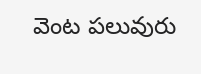వెంట పలువురు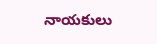నాయకులు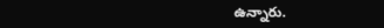ఉన్నారు.